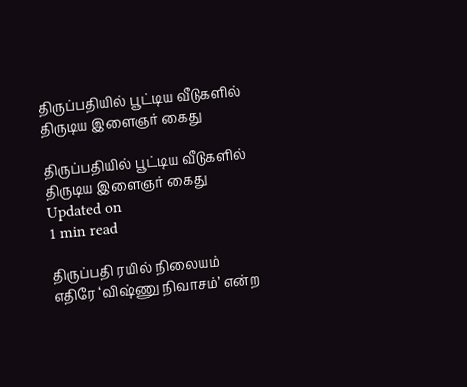திருப்பதியில் பூட்டிய வீடுகளில் திருடிய இளைஞர் கைது

திருப்பதியில் பூட்டிய வீடுகளில் திருடிய இளைஞர் கைது
Updated on
1 min read

திருப்பதி ரயில் நிலையம் எதிரே ‘விஷ்ணு நிவாசம்’ என்ற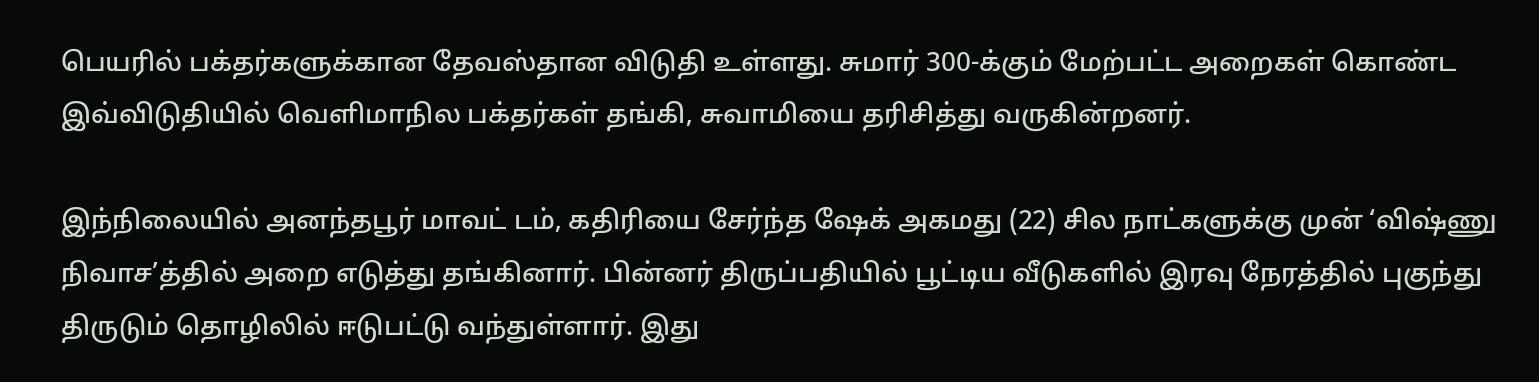பெயரில் பக்தர்களுக்கான தேவஸ்தான விடுதி உள்ளது. சுமார் 300-க்கும் மேற்பட்ட அறைகள் கொண்ட இவ்விடுதியில் வெளிமாநில பக்தர்கள் தங்கி, சுவாமியை தரிசித்து வருகின்றனர்.

இந்நிலையில் அனந்தபூர் மாவட் டம், கதிரியை சேர்ந்த ஷேக் அகமது (22) சில நாட்களுக்கு முன் ‘விஷ்ணு நிவாச’த்தில் அறை எடுத்து தங்கினார். பின்னர் திருப்பதியில் பூட்டிய வீடுகளில் இரவு நேரத்தில் புகுந்து திருடும் தொழிலில் ஈடுபட்டு வந்துள்ளார். இது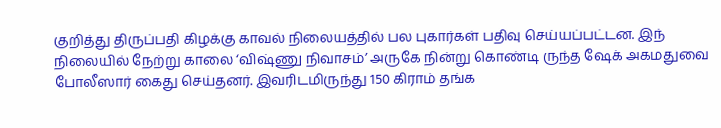குறித்து திருப்பதி கிழக்கு காவல் நிலையத்தில் பல புகார்கள் பதிவு செய்யப்பட்டன. இந் நிலையில் நேற்று காலை ‘விஷ்ணு நிவாசம்’ அருகே நின்று கொண்டி ருந்த ஷேக் அகமதுவை போலீஸார் கைது செய்தனர். இவரிடமிருந்து 150 கிராம் தங்க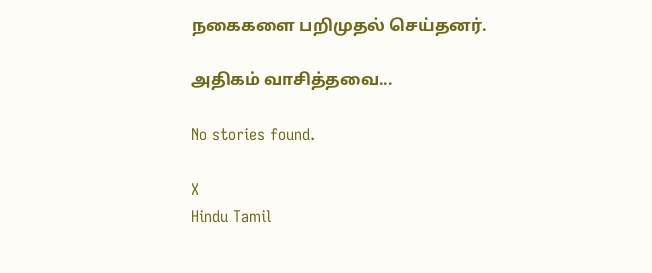நகைகளை பறிமுதல் செய்தனர்.

அதிகம் வாசித்தவை...

No stories found.

X
Hindu Tamil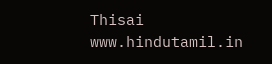Thisai
www.hindutamil.in